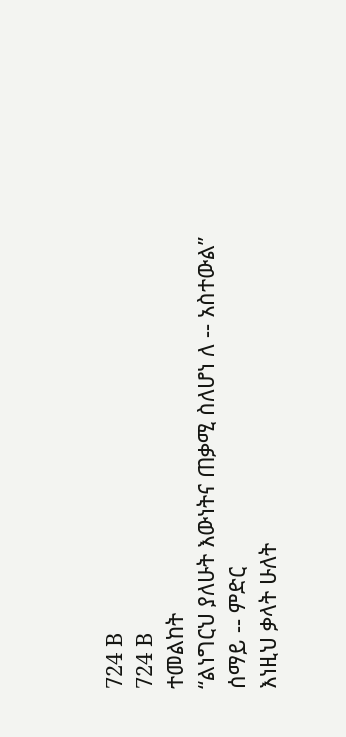724 B
724 B
ተመልከት
“ልነግርህ ያለሁት እውነትና ጠቃሚ ስለሆነ ለ -- አስተውል”
ሰማይ -- ምድር
እነዚህ ቃላት ሁለት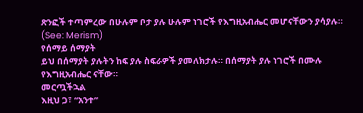ጽንፎች ተጣምረው በሁሉም ቦታ ያሉ ሁሉም ነገሮች የእግዚአብሔር መሆናቸውን ያሳያሉ። (See: Merism)
የሰማይ ሰማያት
ይህ በሰማያት ያሉትን ከፍ ያሉ ስፍራዎች ያመለክታሉ። በሰማያት ያሉ ነገሮች በሙሉ የእግዚአብሔር ናቸው።
መርጧችኋል
እዚህ ጋ፣ “አንተ”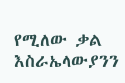የሚለው ቃል እስራኤላውያንን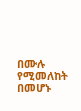በሙሉ የሚመለከት በመሆኑ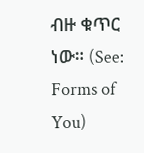ብዙ ቁጥር ነው። (See: Forms of You)